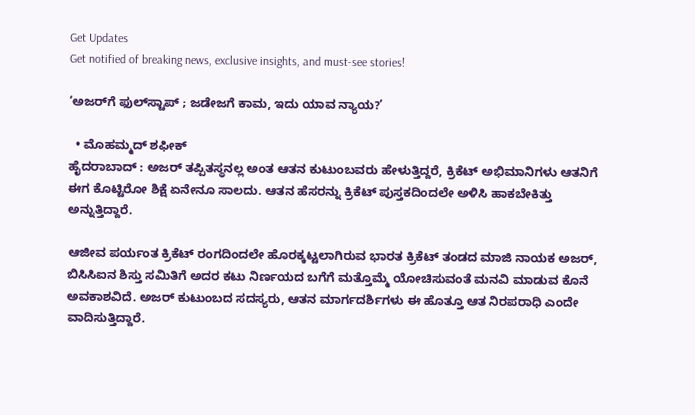Get Updates
Get notified of breaking news, exclusive insights, and must-see stories!

‘ಅಜರ್‌ಗೆ ಫುಲ್‌ಸ್ಟಾಪ್‌ ; ಜಡೇಜಗೆ ಕಾಮ, ಇದು ಯಾವ ನ್ಯಾಯ?’

  • ಮೊಹಮ್ಮದ್‌ ಶಫೀಕ್‌
ಹೈದರಾಬಾದ್‌ : ಅಜರ್‌ ತಪ್ಪಿತಸ್ಥನಲ್ಲ ಅಂತ ಆತನ ಕುಟುಂಬವರು ಹೇಳುತ್ತಿದ್ದರೆ, ಕ್ರಿಕೆಟ್‌ ಅಭಿಮಾನಿಗಳು ಆತನಿಗೆ ಈಗ ಕೊಟ್ಟಿರೋ ಶಿಕ್ಷೆ ಏನೇನೂ ಸಾಲದು. ಆತನ ಹೆಸರನ್ನು ಕ್ರಿಕೆಟ್‌ ಪುಸ್ತಕದಿಂದಲೇ ಅಳಿಸಿ ಹಾಕಬೇಕಿತ್ತು ಅನ್ನುತ್ತಿದ್ದಾರೆ.

ಆಜೀವ ಪರ್ಯಂತ ಕ್ರಿಕೆಟ್‌ ರಂಗದಿಂದಲೇ ಹೊರಕ್ಕಟ್ಟಲಾಗಿರುವ ಭಾರತ ಕ್ರಿಕೆಟ್‌ ತಂಡದ ಮಾಜಿ ನಾಯಕ ಅಜರ್‌, ಬಿಸಿಸಿಐನ ಶಿಸ್ತು ಸಮಿತಿಗೆ ಅದರ ಕಟು ನಿರ್ಣಯದ ಬಗೆಗೆ ಮತ್ತೊಮ್ಮೆ ಯೋಚಿಸುವಂತೆ ಮನವಿ ಮಾಡುವ ಕೊನೆ ಅವಕಾಶವಿದೆ. ಅಜರ್‌ ಕುಟುಂಬದ ಸದಸ್ಯರು, ಆತನ ಮಾರ್ಗದರ್ಶಿಗಳು ಈ ಹೊತ್ತೂ ಆತ ನಿರಪರಾಧಿ ಎಂದೇ ವಾದಿಸುತ್ತಿದ್ದಾರೆ.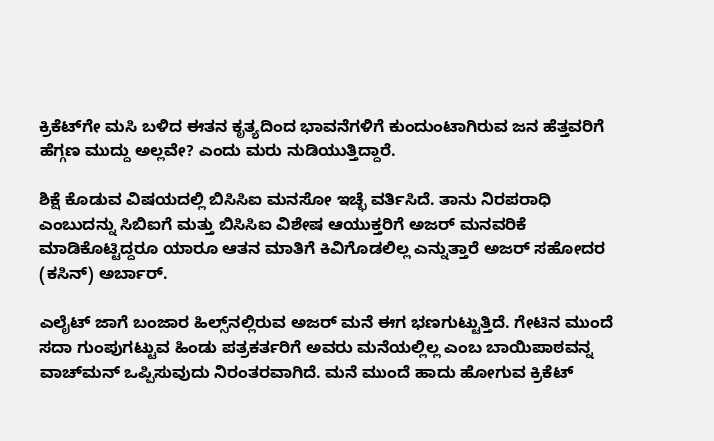ಕ್ರಿಕೆಟ್‌ಗೇ ಮಸಿ ಬಳಿದ ಈತನ ಕೃತ್ಯದಿಂದ ಭಾವನೆಗಳಿಗೆ ಕುಂದುಂಟಾಗಿರುವ ಜನ ಹೆತ್ತವರಿಗೆ ಹೆಗ್ಗಣ ಮುದ್ದು ಅಲ್ಲವೇ? ಎಂದು ಮರು ನುಡಿಯುತ್ತಿದ್ದಾರೆ.

ಶಿಕ್ಷೆ ಕೊಡುವ ವಿಷಯದಲ್ಲಿ ಬಿಸಿಸಿಐ ಮನಸೋ ಇಚ್ಛೆ ವರ್ತಿಸಿದೆ. ತಾನು ನಿರಪರಾಧಿ ಎಂಬುದನ್ನು ಸಿಬಿಐಗೆ ಮತ್ತು ಬಿಸಿಸಿಐ ವಿಶೇಷ ಆಯುಕ್ತರಿಗೆ ಅಜರ್‌ ಮನವರಿಕೆ ಮಾಡಿಕೊಟ್ಟಿದ್ದರೂ ಯಾರೂ ಆತನ ಮಾತಿಗೆ ಕಿವಿಗೊಡಲಿಲ್ಲ ಎನ್ನುತ್ತಾರೆ ಅಜರ್‌ ಸಹೋದರ (ಕಸಿನ್‌) ಅರ್ಬಾರ್‌.

ಎಲೈಟ್‌ ಜಾಗೆ ಬಂಜಾರ ಹಿಲ್ಸ್‌ನಲ್ಲಿರುವ ಅಜರ್‌ ಮನೆ ಈಗ ಭಣಗುಟ್ಟುತ್ತಿದೆ. ಗೇಟಿನ ಮುಂದೆ ಸದಾ ಗುಂಪುಗಟ್ಟುವ ಹಿಂಡು ಪತ್ರಕರ್ತರಿಗೆ ಅವರು ಮನೆಯಲ್ಲಿಲ್ಲ ಎಂಬ ಬಾಯಿಪಾಠವನ್ನ ವಾಚ್‌ಮನ್‌ ಒಪ್ಪಿಸುವುದು ನಿರಂತರವಾಗಿದೆ. ಮನೆ ಮುಂದೆ ಹಾದು ಹೋಗುವ ಕ್ರಿಕೆಟ್‌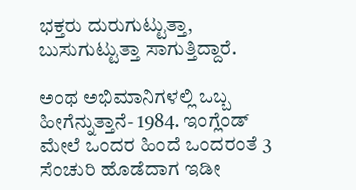ಭಕ್ತರು ದುರುಗುಟ್ಟುತ್ತಾ, ಬುಸುಗುಟ್ಟುತ್ತಾ ಸಾಗುತ್ತಿದ್ದಾರೆ.

ಅಂಥ ಅಭಿಮಾನಿಗಳಲ್ಲಿ ಒಬ್ಬ ಹೀಗೆನ್ನುತ್ತಾನೆ- 1984. ಇಂಗ್ಲೆಂಡ್‌ ಮೇಲೆ ಒಂದರ ಹಿಂದೆ ಒಂದರಂತೆ 3 ಸೆಂಚುರಿ ಹೊಡೆದಾಗ ಇಡೀ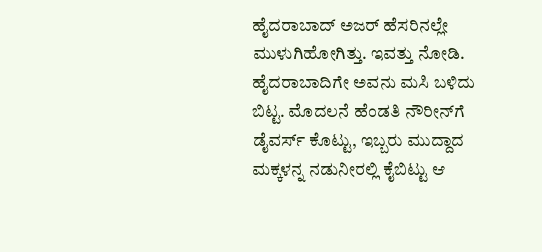ಹೈದರಾಬಾದ್‌ ಅಜರ್‌ ಹೆಸರಿನಲ್ಲೇ ಮುಳುಗಿಹೋಗಿತ್ತು. ಇವತ್ತು ನೋಡಿ. ಹೈದರಾಬಾದಿಗೇ ಅವನು ಮಸಿ ಬಳಿದು ಬಿಟ್ಟ. ಮೊದಲನೆ ಹೆಂಡತಿ ನೌರೀನ್‌ಗೆ ಡೈವರ್ಸ್‌ ಕೊಟ್ಟು, ಇಬ್ಬರು ಮುದ್ದಾದ ಮಕ್ಕಳನ್ನ ನಡುನೀರಲ್ಲಿ ಕೈಬಿಟ್ಟು ಆ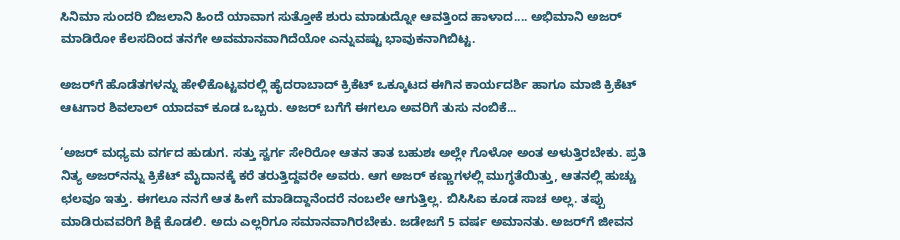ಸಿನಿಮಾ ಸುಂದರಿ ಬಿಜಲಾನಿ ಹಿಂದೆ ಯಾವಾಗ ಸುತ್ತೋಕೆ ಶುರು ಮಾಡುದ್ನೋ ಆವತ್ತಿಂದ ಹಾಳಾದ.... ಅಭಿಮಾನಿ ಅಜರ್‌ ಮಾಡಿರೋ ಕೆಲಸದಿಂದ ತನಗೇ ಅವಮಾನವಾಗಿದೆಯೋ ಎನ್ನುವಷ್ಟು ಭಾವುಕನಾಗಿಬಿಟ್ಟ.

ಅಜರ್‌ಗೆ ಹೊಡೆತಗಳನ್ನು ಹೇಳಿಕೊಟ್ಟವರಲ್ಲಿ ಹೈದರಾಬಾದ್‌ ಕ್ರಿಕೆಟ್‌ ಒಕ್ಕೂಟದ ಈಗಿನ ಕಾರ್ಯದರ್ಶಿ ಹಾಗೂ ಮಾಜಿ ಕ್ರಿಕೆಟ್‌ ಆಟಗಾರ ಶಿವಲಾಲ್‌ ಯಾದವ್‌ ಕೂಡ ಒಬ್ಬರು. ಅಜರ್‌ ಬಗೆಗೆ ಈಗಲೂ ಅವರಿಗೆ ತುಸು ನಂಬಿಕೆ...

‘ಅಜರ್‌ ಮಧ್ಯಮ ವರ್ಗದ ಹುಡುಗ. ಸತ್ತು ಸ್ವರ್ಗ ಸೇರಿರೋ ಆತನ ತಾತ ಬಹುಶಃ ಅಲ್ಲೇ ಗೊಳೋ ಅಂತ ಅಳುತ್ತಿರಬೇಕು. ಪ್ರತಿ ನಿತ್ಯ ಅಜರ್‌ನನ್ನು ಕ್ರಿಕೆಟ್‌ ಮೈದಾನಕ್ಕೆ ಕರೆ ತರುತ್ತಿದ್ದವರೇ ಅವರು. ಆಗ ಅಜರ್‌ ಕಣ್ಣುಗಳಲ್ಲಿ ಮುಗ್ಧತೆಯಿತ್ತು, ಆತನಲ್ಲಿ ಹುಚ್ಚು ಛಲವೂ ಇತ್ತು. ಈಗಲೂ ನನಗೆ ಆತ ಹೀಗೆ ಮಾಡಿದ್ದಾನೆಂದರೆ ನಂಬಲೇ ಆಗುತ್ತಿಲ್ಲ. ಬಿಸಿಸಿಐ ಕೂಡ ಸಾಚ ಅಲ್ಲ. ತಪ್ಪು ಮಾಡಿರುವವರಿಗೆ ಶಿಕ್ಷೆ ಕೊಡಲಿ. ಅದು ಎಲ್ಲರಿಗೂ ಸಮಾನವಾಗಿರಬೇಕು. ಜಡೇಜಗೆ 5 ವರ್ಷ ಅಮಾನತು. ಅಜರ್‌ಗೆ ಜೀವನ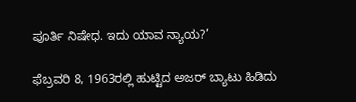ಪೂರ್ತಿ ನಿಷೇಧ. ಇದು ಯಾವ ನ್ಯಾಯ?’

ಫೆಬ್ರವರಿ 8, 1963ರಲ್ಲಿ ಹುಟ್ಟಿದ ಅಜರ್‌ ಬ್ಯಾಟು ಹಿಡಿದು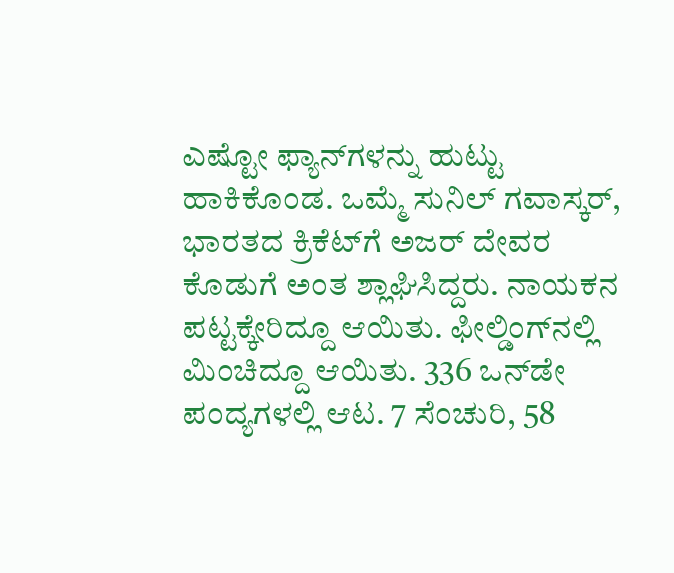ಎಷ್ಟೋ ಫ್ಯಾನ್‌ಗಳನ್ನು ಹುಟ್ಟು ಹಾಕಿಕೊಂಡ. ಒಮ್ಮೆ ಸುನಿಲ್‌ ಗವಾಸ್ಕರ್‌, ಭಾರತದ ಕ್ರಿಕೆಟ್‌ಗೆ ಅಜರ್‌ ದೇವರ ಕೊಡುಗೆ ಅಂತ ಶ್ಲಾಘಿಸಿದ್ದರು. ನಾಯಕನ ಪಟ್ಟಕ್ಕೇರಿದ್ದೂ ಆಯಿತು. ಫೀಲ್ಡಿಂಗ್‌ನಲ್ಲಿ ಮಿಂಚಿದ್ದೂ ಆಯಿತು. 336 ಒನ್‌ಡೇ ಪಂದ್ಯಗಳಲ್ಲಿ ಆಟ. 7 ಸೆಂಚುರಿ, 58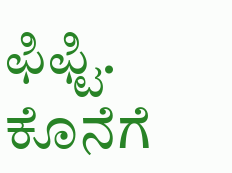ಫಿಫ್ಟಿ. ಕೊನೆಗೆ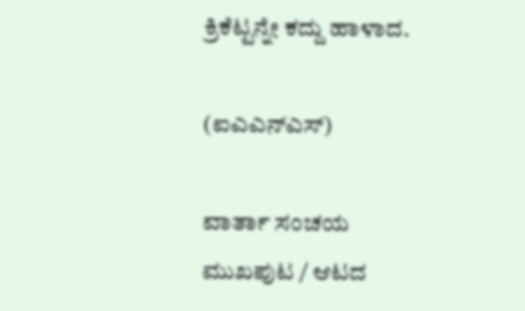ಕ್ರಿಕೆಟ್ಟನ್ನೇ ಕದ್ದು ಹಾಳಾದ.

(ಐಎಎನ್‌ಎಸ್‌)

ವಾರ್ತಾ ಸಂಚಯ
ಮುಖಪುಟ / ಆಟದ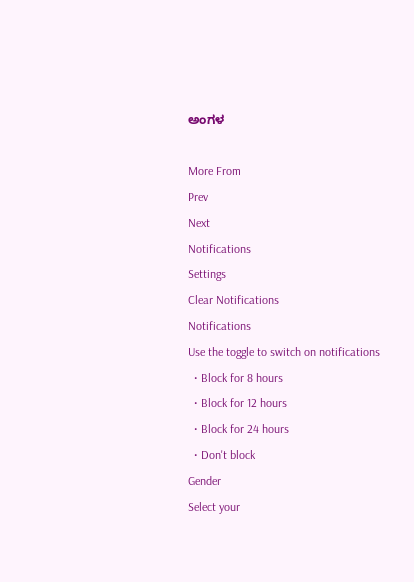ಅಂಗಳ

More From
Prev
Next
Notifications
Settings
Clear Notifications
Notifications
Use the toggle to switch on notifications
  • Block for 8 hours
  • Block for 12 hours
  • Block for 24 hours
  • Don't block
Gender
Select your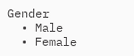Gender
  • Male
  • Female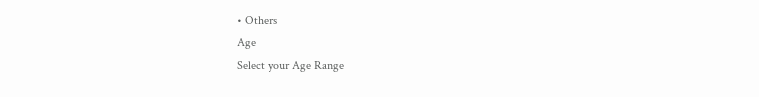• Others
Age
Select your Age Range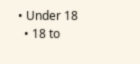• Under 18
  • 18 to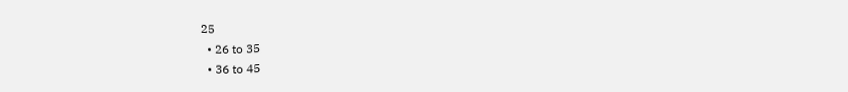25
  • 26 to 35
  • 36 to 45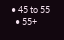• 45 to 55
  • 55+